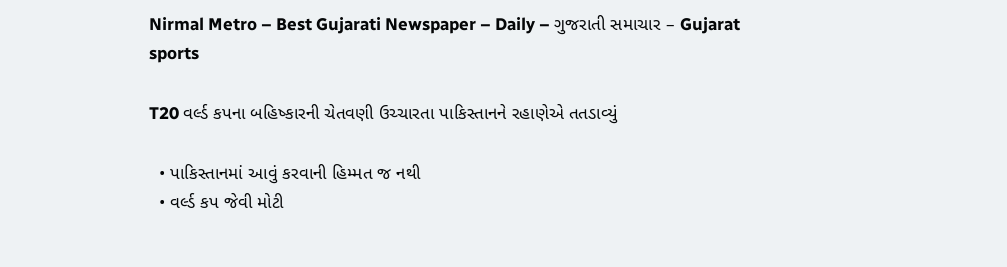Nirmal Metro – Best Gujarati Newspaper – Daily – ગુજરાતી સમાચાર – Gujarat
sports

T20 વર્લ્ડ કપના બહિષ્કારની ચેતવણી ઉચ્ચારતા પાકિસ્તાનને રહાણેએ તતડાવ્યું

  • પાકિસ્તાનમાં આવું કરવાની હિમ્મત જ નથી
  • વર્લ્ડ કપ જેવી મોટી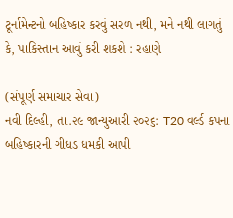ટૂર્નામેન્ટનો બહિષ્કાર કરવું સરળ નથી, મને નથી લાગતું કે, પાકિસ્તાન આવું કરી શકશે : રહાણે

(સંપૂર્ણ સમાચાર સેવા)
નવી દિલ્હી, તા.૨૯ જાન્યુઆરી ૨૦૨૬: T20 વર્લ્ડ કપના બહિષ્કારની ગીધડ ધમકી આપી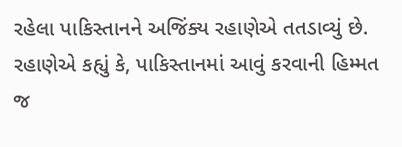રહેલા પાકિસ્તાનને અજિંક્ય રહાણેએ તતડાવ્યું છે. રહાણેએ કહ્યું કે, પાકિસ્તાનમાં આવું કરવાની હિમ્મત જ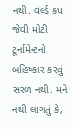નથી. વર્લ્ડ કપ જેવી મોટી ટૂર્નામેન્ટનો બહિષ્કાર કરવું સરળ નથી. મને નથી લાગતું કે,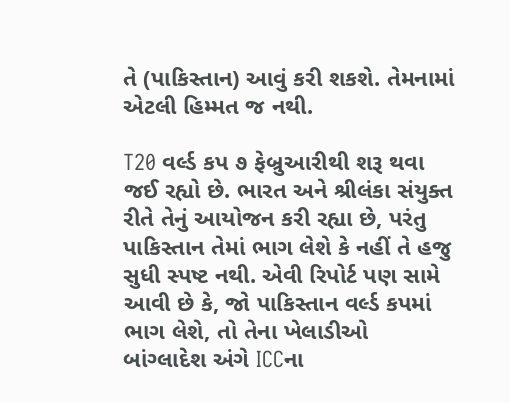તે (પાકિસ્તાન) આવું કરી શકશે. તેમનામાં એટલી હિમ્મત જ નથી.

T20 વર્લ્ડ કપ ૭ ફેબ્રુઆરીથી શરૂ થવા જઈ રહ્યો છે. ભારત અને શ્રીલંકા સંયુક્ત રીતે તેનું આયોજન કરી રહ્યા છે, પરંતુ પાકિસ્તાન તેમાં ભાગ લેશે કે નહીં તે હજુ સુધી સ્પષ્ટ નથી. એવી રિપોર્ટ પણ સામે આવી છે કે, જો પાકિસ્તાન વર્લ્ડ કપમાં ભાગ લેશે, તો તેના ખેલાડીઓ બાંગ્લાદેશ અંગે ICCના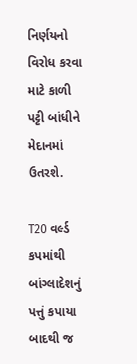નિર્ણયનો વિરોધ કરવા માટે કાળી પટ્ટી બાંધીને મેદાનમાં ઉતરશે.

T20 વર્લ્ડ કપમાંથી બાંગ્લાદેશનું પત્તું કપાયા બાદથી જ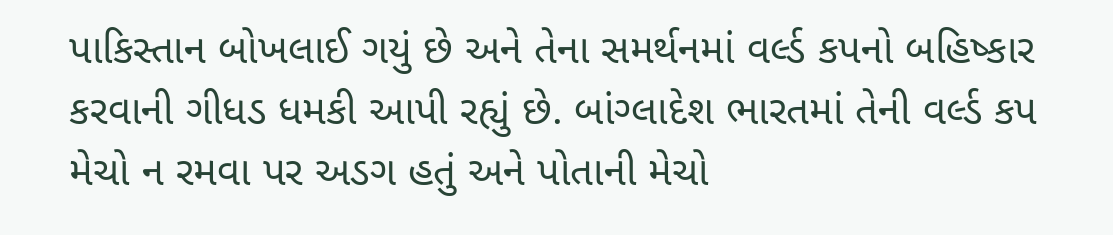પાકિસ્તાન બોખલાઈ ગયું છે અને તેના સમર્થનમાં વર્લ્ડ કપનો બહિષ્કાર કરવાની ગીધડ ધમકી આપી રહ્યું છે. બાંગ્લાદેશ ભારતમાં તેની વર્લ્ડ કપ મેચો ન રમવા પર અડગ હતું અને પોતાની મેચો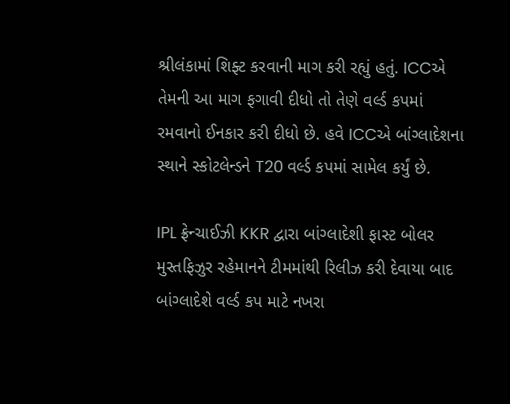શ્રીલંકામાં શિફ્ટ કરવાની માગ કરી રહ્યું હતું. ICCએ તેમની આ માગ ફગાવી દીધો તો તેણે વર્લ્ડ કપમાં રમવાનો ઈનકાર કરી દીધો છે. હવે ICCએ બાંગ્લાદેશના સ્થાને સ્કોટલેન્ડને T20 વર્લ્ડ કપમાં સામેલ કર્યું છે.

IPL ફ્રેન્ચાઈઝી KKR દ્વારા બાંગ્લાદેશી ફાસ્ટ બોલર મુસ્તફિઝુર રહેમાનને ટીમમાંથી રિલીઝ કરી દેવાયા બાદ બાંગ્લાદેશે વર્લ્ડ કપ માટે નખરા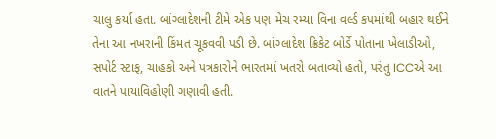ચાલુ કર્યા હતા. બાંગ્લાદેશની ટીમે એક પણ મેચ રમ્યા વિના વર્લ્ડ કપમાંથી બહાર થઈને તેના આ નખરાની કિંમત ચૂકવવી પડી છે. બાંગ્લાદેશ ક્રિકેટ બોર્ડે પોતાના ખેલાડીઓ, સપોર્ટ સ્ટાફ, ચાહકો અને પત્રકારોને ભારતમાં ખતરો બતાવ્યો હતો, પરંતુ ICCએ આ વાતને પાયાવિહોણી ગણાવી હતી.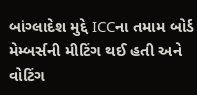બાંગ્લાદેશ મુદ્દે ICCના તમામ બોર્ડ મેમ્બર્સની મીટિંગ થઈ હતી અને વોટિંગ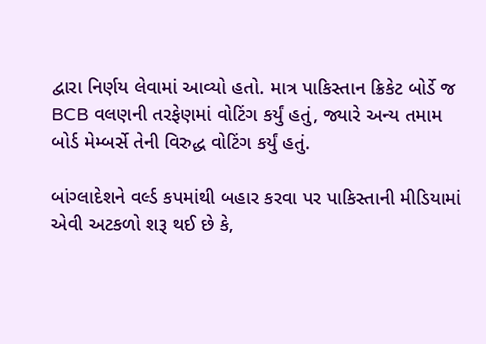દ્વારા નિર્ણય લેવામાં આવ્યો હતો. માત્ર પાકિસ્તાન ક્રિકેટ બોર્ડે જ BCB વલણની તરફેણમાં વોટિંગ કર્યું હતું, જ્યારે અન્ય તમામ બોર્ડ મેમ્બર્સે તેની વિરુદ્ધ વોટિંગ કર્યું હતું.

બાંગ્લાદેશને વર્લ્ડ કપમાંથી બહાર કરવા પર પાકિસ્તાની મીડિયામાં એવી અટકળો શરૂ થઈ છે કે,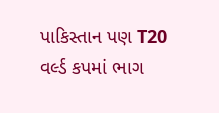પાકિસ્તાન પણ T20 વર્લ્ડ કપમાં ભાગ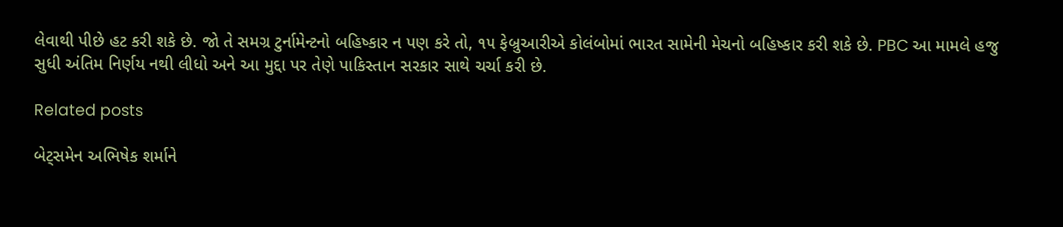લેવાથી પીછે હટ કરી શકે છે. જો તે સમગ્ર ટુર્નામેન્ટનો બહિષ્કાર ન પણ કરે તો, ૧૫ ફેબ્રુઆરીએ કોલંબોમાં ભારત સામેની મેચનો બહિષ્કાર કરી શકે છે. PBC આ મામલે હજુ સુધી અંતિમ નિર્ણય નથી લીધો અને આ મુદ્દા પર તેણે પાકિસ્તાન સરકાર સાથે ચર્ચા કરી છે.

Related posts

બેટ્‌સમેન અભિષેક શર્માને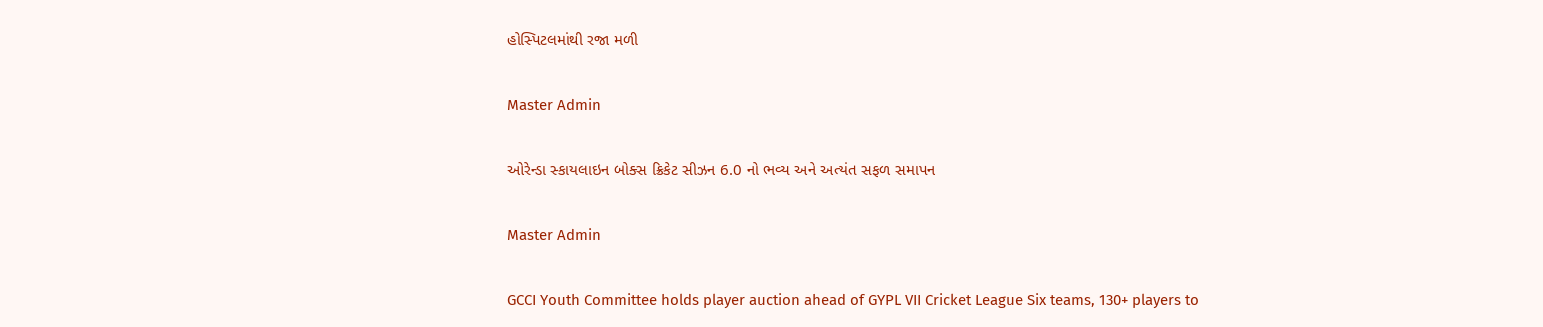હોસ્પિટલમાંથી રજા મળી

Master Admin

ઓરેન્ડા સ્કાયલાઇન બોક્સ ક્રિકેટ સીઝન 6.0 નો ભવ્ય અને અત્યંત સફળ સમાપન

Master Admin

GCCI Youth Committee holds player auction ahead of GYPL VII Cricket League Six teams, 130+ players to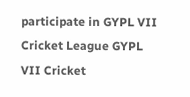participate in GYPL VII Cricket League GYPL VII Cricket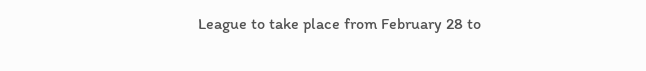League to take place from February 28 to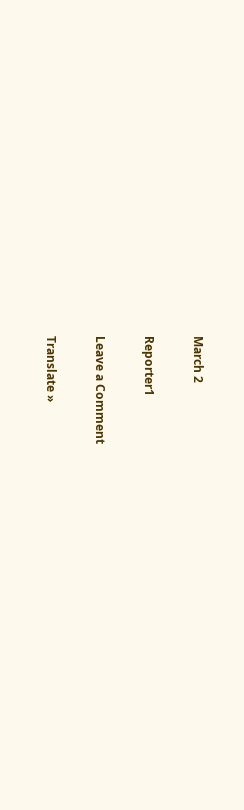March 2

Reporter1

Leave a Comment

Translate »